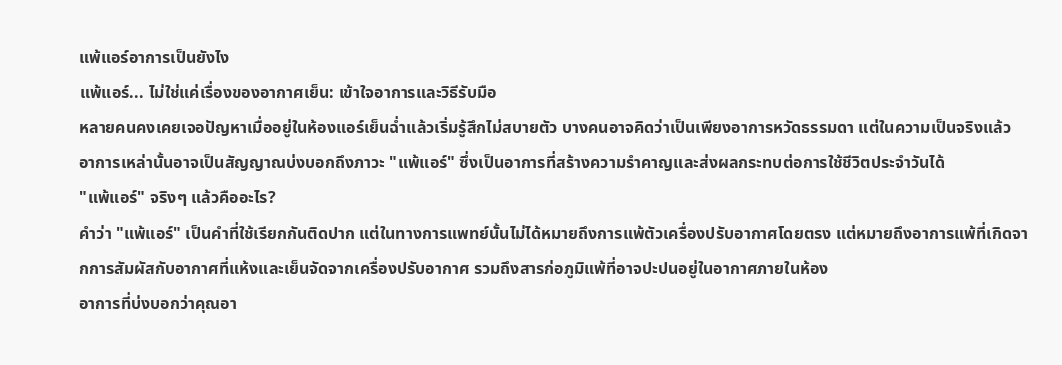แพ้แอร์อาการเป็นยังไง
แพ้แอร์... ไม่ใช่แค่เรื่องของอากาศเย็น: เข้าใจอาการและวิธีรับมือ
หลายคนคงเคยเจอปัญหาเมื่ออยู่ในห้องแอร์เย็นฉ่ำแล้วเริ่มรู้สึกไม่สบายตัว บางคนอาจคิดว่าเป็นเพียงอาการหวัดธรรมดา แต่ในความเป็นจริงแล้ว อาการเหล่านั้นอาจเป็นสัญญาณบ่งบอกถึงภาวะ "แพ้แอร์" ซึ่งเป็นอาการที่สร้างความรำคาญและส่งผลกระทบต่อการใช้ชีวิตประจำวันได้
"แพ้แอร์" จริงๆ แล้วคืออะไร?
คำว่า "แพ้แอร์" เป็นคำที่ใช้เรียกกันติดปาก แต่ในทางการแพทย์นั้นไม่ได้หมายถึงการแพ้ตัวเครื่องปรับอากาศโดยตรง แต่หมายถึงอาการแพ้ที่เกิดจากการสัมผัสกับอากาศที่แห้งและเย็นจัดจากเครื่องปรับอากาศ รวมถึงสารก่อภูมิแพ้ที่อาจปะปนอยู่ในอากาศภายในห้อง
อาการที่บ่งบอกว่าคุณอา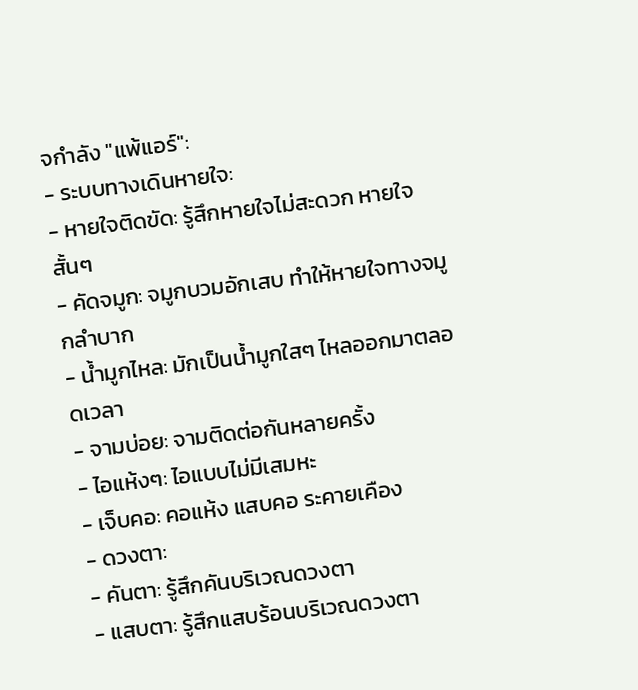จกำลัง "แพ้แอร์":
- ระบบทางเดินหายใจ:
- หายใจติดขัด: รู้สึกหายใจไม่สะดวก หายใจสั้นๆ
- คัดจมูก: จมูกบวมอักเสบ ทำให้หายใจทางจมูกลำบาก
- น้ำมูกไหล: มักเป็นน้ำมูกใสๆ ไหลออกมาตลอดเวลา
- จามบ่อย: จามติดต่อกันหลายครั้ง
- ไอแห้งๆ: ไอแบบไม่มีเสมหะ
- เจ็บคอ: คอแห้ง แสบคอ ระคายเคือง
- ดวงตา:
- คันตา: รู้สึกคันบริเวณดวงตา
- แสบตา: รู้สึกแสบร้อนบริเวณดวงตา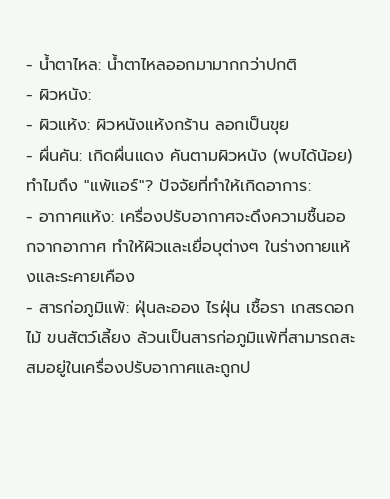- น้ำตาไหล: น้ำตาไหลออกมามากกว่าปกติ
- ผิวหนัง:
- ผิวแห้ง: ผิวหนังแห้งกร้าน ลอกเป็นขุย
- ผื่นคัน: เกิดผื่นแดง คันตามผิวหนัง (พบได้น้อย)
ทำไมถึง "แพ้แอร์"? ปัจจัยที่ทำให้เกิดอาการ:
- อากาศแห้ง: เครื่องปรับอากาศจะดึงความชื้นออกจากอากาศ ทำให้ผิวและเยื่อบุต่างๆ ในร่างกายแห้งและระคายเคือง
- สารก่อภูมิแพ้: ฝุ่นละออง ไรฝุ่น เชื้อรา เกสรดอกไม้ ขนสัตว์เลี้ยง ล้วนเป็นสารก่อภูมิแพ้ที่สามารถสะสมอยู่ในเครื่องปรับอากาศและถูกป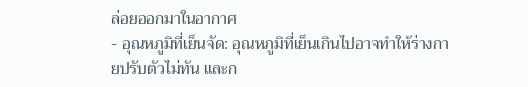ล่อยออกมาในอากาศ
- อุณหภูมิที่เย็นจัด: อุณหภูมิที่เย็นเกินไปอาจทำให้ร่างกายปรับตัวไม่ทัน และก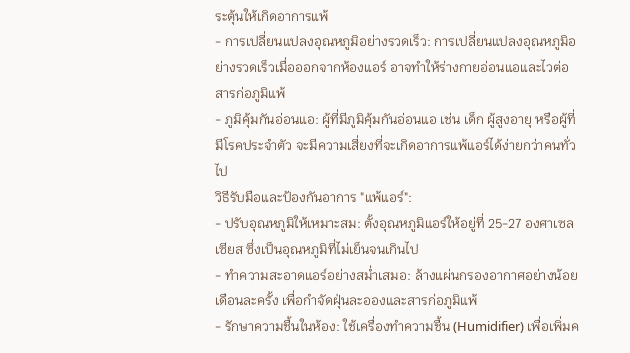ระตุ้นให้เกิดอาการแพ้
- การเปลี่ยนแปลงอุณหภูมิอย่างรวดเร็ว: การเปลี่ยนแปลงอุณหภูมิอย่างรวดเร็วเมื่อออกจากห้องแอร์ อาจทำให้ร่างกายอ่อนแอและไวต่อสารก่อภูมิแพ้
- ภูมิคุ้มกันอ่อนแอ: ผู้ที่มีภูมิคุ้มกันอ่อนแอ เช่น เด็ก ผู้สูงอายุ หรือผู้ที่มีโรคประจำตัว จะมีความเสี่ยงที่จะเกิดอาการแพ้แอร์ได้ง่ายกว่าคนทั่วไป
วิธีรับมือและป้องกันอาการ "แพ้แอร์":
- ปรับอุณหภูมิให้เหมาะสม: ตั้งอุณหภูมิแอร์ให้อยู่ที่ 25-27 องศาเซลเซียส ซึ่งเป็นอุณหภูมิที่ไม่เย็นจนเกินไป
- ทำความสะอาดแอร์อย่างสม่ำเสมอ: ล้างแผ่นกรองอากาศอย่างน้อยเดือนละครั้ง เพื่อกำจัดฝุ่นละอองและสารก่อภูมิแพ้
- รักษาความชื้นในห้อง: ใช้เครื่องทำความชื้น (Humidifier) เพื่อเพิ่มค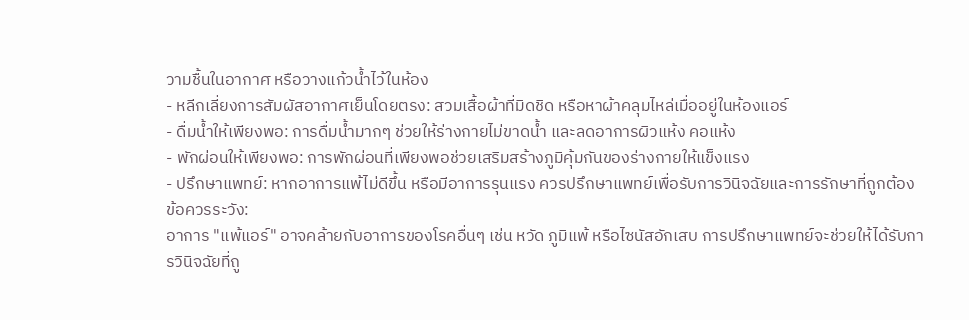วามชื้นในอากาศ หรือวางแก้วน้ำไว้ในห้อง
- หลีกเลี่ยงการสัมผัสอากาศเย็นโดยตรง: สวมเสื้อผ้าที่มิดชิด หรือหาผ้าคลุมไหล่เมื่ออยู่ในห้องแอร์
- ดื่มน้ำให้เพียงพอ: การดื่มน้ำมากๆ ช่วยให้ร่างกายไม่ขาดน้ำ และลดอาการผิวแห้ง คอแห้ง
- พักผ่อนให้เพียงพอ: การพักผ่อนที่เพียงพอช่วยเสริมสร้างภูมิคุ้มกันของร่างกายให้แข็งแรง
- ปรึกษาแพทย์: หากอาการแพ้ไม่ดีขึ้น หรือมีอาการรุนแรง ควรปรึกษาแพทย์เพื่อรับการวินิจฉัยและการรักษาที่ถูกต้อง
ข้อควรระวัง:
อาการ "แพ้แอร์" อาจคล้ายกับอาการของโรคอื่นๆ เช่น หวัด ภูมิแพ้ หรือไซนัสอักเสบ การปรึกษาแพทย์จะช่วยให้ได้รับการวินิจฉัยที่ถู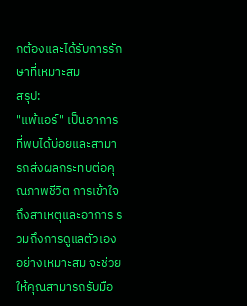กต้องและได้รับการรักษาที่เหมาะสม
สรุป:
"แพ้แอร์" เป็นอาการที่พบได้บ่อยและสามารถส่งผลกระทบต่อคุณภาพชีวิต การเข้าใจถึงสาเหตุและอาการ รวมถึงการดูแลตัวเองอย่างเหมาะสม จะช่วยให้คุณสามารถรับมือ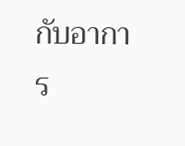กับอาการ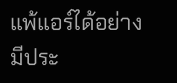แพ้แอร์ได้อย่างมีประ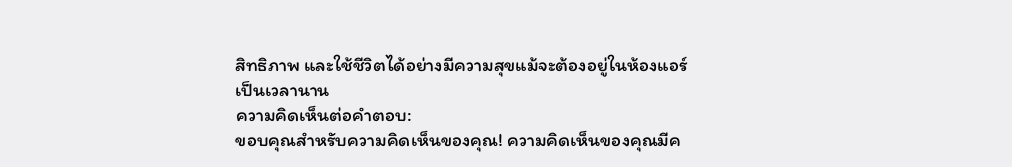สิทธิภาพ และใช้ชีวิตได้อย่างมีความสุขแม้จะต้องอยู่ในห้องแอร์เป็นเวลานาน
ความคิดเห็นต่อคำตอบ:
ขอบคุณสำหรับความคิดเห็นของคุณ! ความคิดเห็นของคุณมีค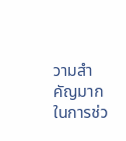วามสำคัญมากในการช่ว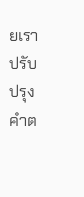ยเราปรับปรุงคำต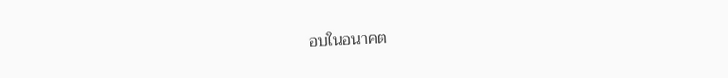อบในอนาคต